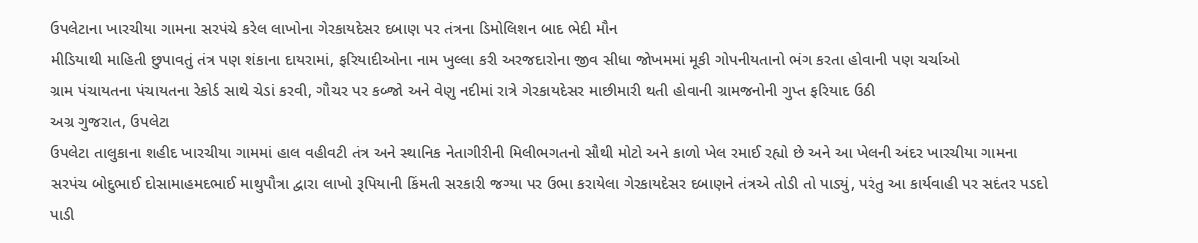ઉપલેટાના ખારચીયા ગામના સરપંચે કરેલ લાખોના ગેરકાયદેસર દબાણ પર તંત્રના ડિમોલિશન બાદ ભેદી મૌન
મીડિયાથી માહિતી છુપાવતું તંત્ર પણ શંકાના દાયરામાં, ફરિયાદીઓના નામ ખુલ્લા કરી અરજદારોના જીવ સીધા જોખમમાં મૂકી ગોપનીયતાનો ભંગ કરતા હોવાની પણ ચર્ચાઓ
ગ્રામ પંચાયતના પંચાયતના રેકોર્ડ સાથે ચેડાં કરવી, ગૌચર પર કબ્જો અને વેણુ નદીમાં રાત્રે ગેરકાયદેસર માછીમારી થતી હોવાની ગ્રામજનોની ગુપ્ત ફરિયાદ ઉઠી
અગ્ર ગુજરાત, ઉપલેટા
ઉપલેટા તાલુકાના શહીદ ખારચીયા ગામમાં હાલ વહીવટી તંત્ર અને સ્થાનિક નેતાગીરીની મિલીભગતનો સૌથી મોટો અને કાળો ખેલ રમાઈ રહ્યો છે અને આ ખેલની અંદર ખારચીયા ગામના સરપંચ બોદુભાઈ દોસામાહમદભાઈ માથુપૌત્રા દ્વારા લાખો રૂપિયાની કિંમતી સરકારી જગ્યા પર ઉભા કરાયેલા ગેરકાયદેસર દબાણને તંત્રએ તોડી તો પાડ્યું, પરંતુ આ કાર્યવાહી પર સદંતર પડદો પાડી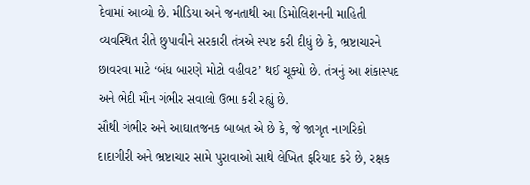દેવામાં આવ્યો છે. મીડિયા અને જનતાથી આ ડિમોલિશનની માહિતી વ્યવસ્થિત રીતે છુપાવીને સરકારી તંત્રએ સ્પષ્ટ કરી દીધું છે કે, ભ્રષ્ટાચારને છાવરવા માટે ‘બંધ બારણે મોટો વહીવટ’ થઈ ચૂક્યો છે. તંત્રનું આ શંકાસ્પદ અને ભેદી મૌન ગંભીર સવાલો ઉભા કરી રહ્યું છે.
સૌથી ગંભીર અને આઘાતજનક બાબત એ છે કે, જે જાગૃત નાગરિકો દાદાગીરી અને ભ્રષ્ટાચાર સામે પુરાવાઓ સાથે લેખિત ફરિયાદ કરે છે, રક્ષક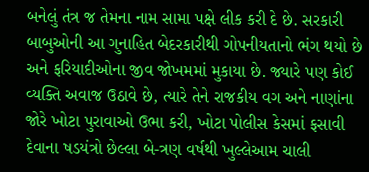બનેલું તંત્ર જ તેમના નામ સામા પક્ષે લીક કરી દે છે. સરકારી બાબુઓની આ ગુનાહિત બેદરકારીથી ગોપનીયતાનો ભંગ થયો છે અને ફરિયાદીઓના જીવ જોખમમાં મુકાયા છે. જ્યારે પણ કોઈ વ્યક્તિ અવાજ ઉઠાવે છે, ત્યારે તેને રાજકીય વગ અને નાણાંના જોરે ખોટા પુરાવાઓ ઉભા કરી, ખોટા પોલીસ કેસમાં ફસાવી દેવાના ષડયંત્રો છેલ્લા બે-ત્રણ વર્ષથી ખુલ્લેઆમ ચાલી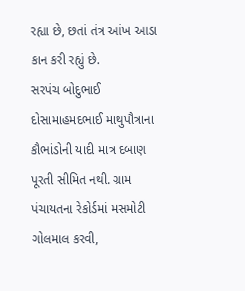રહ્યા છે, છતાં તંત્ર આંખ આડા કાન કરી રહ્યું છે.
સરપંચ બોદુભાઈ દોસામાહમદભાઈ માથુપૌત્રાના કૌભાંડોની યાદી માત્ર દબાણ પૂરતી સીમિત નથી. ગ્રામ પંચાયતના રેકોર્ડમાં મસમોટી ગોલમાલ કરવી,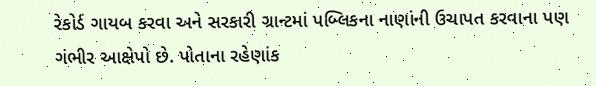રેકોર્ડ ગાયબ કરવા અને સરકારી ગ્રાન્ટમાં પબ્લિકના નાણાંની ઉચાપત કરવાના પણ ગંભીર આક્ષેપો છે. પોતાના રહેણાંક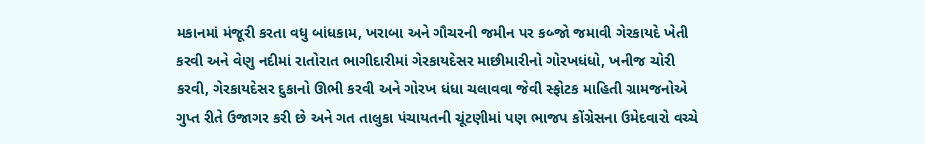મકાનમાં મંજૂરી કરતા વધુ બાંધકામ, ખરાબા અને ગૌચરની જમીન પર કબ્જો જમાવી ગેરકાયદે ખેતી કરવી અને વેણુ નદીમાં રાતોરાત ભાગીદારીમાં ગેરકાયદેસર માછીમારીનો ગોરખધંધો, ખનીજ ચોરી કરવી, ગેરકાયદેસર દુકાનો ઊભી કરવી અને ગોરખ ધંધા ચલાવવા જેવી સ્ફોટક માહિતી ગ્રામજનોએ ગુપ્ત રીતે ઉજાગર કરી છે અને ગત તાલુકા પંચાયતની ચૂંટણીમાં પણ ભાજપ કોંગ્રેસના ઉમેદવારો વચ્ચે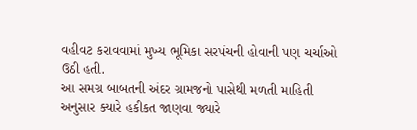વહીવટ કરાવવામાં મુખ્ય ભૂમિકા સરપંચની હોવાની પણ ચર્ચાઓ ઉઠી હતી.
આ સમગ્ર બાબતની અંદર ગ્રામજનો પાસેથી મળતી માહિતી અનુસાર ક્યારે હકીકત જાણવા જ્યારે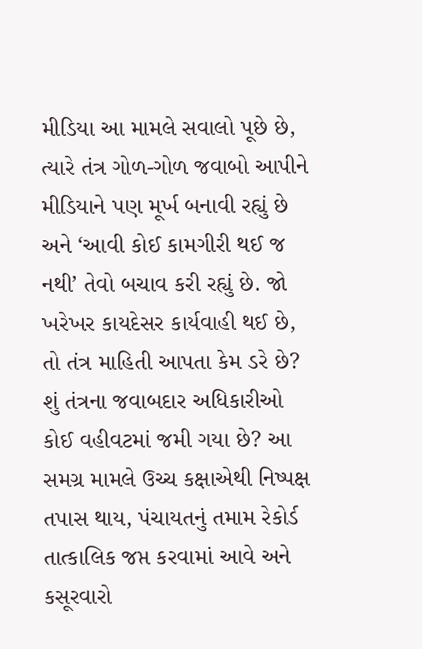મીડિયા આ મામલે સવાલો પૂછે છે, ત્યારે તંત્ર ગોળ-ગોળ જવાબો આપીને મીડિયાને પણ મૂર્ખ બનાવી રહ્યું છે અને ‘આવી કોઈ કામગીરી થઈ જ નથી’ તેવો બચાવ કરી રહ્યું છે. જો ખરેખર કાયદેસર કાર્યવાહી થઈ છે, તો તંત્ર માહિતી આપતા કેમ ડરે છે? શું તંત્રના જવાબદાર અધિકારીઓ કોઈ વહીવટમાં જમી ગયા છે? આ સમગ્ર મામલે ઉચ્ચ કક્ષાએથી નિષ્પક્ષ તપાસ થાય, પંચાયતનું તમામ રેકોર્ડ તાત્કાલિક જપ્ત કરવામાં આવે અને કસૂરવારો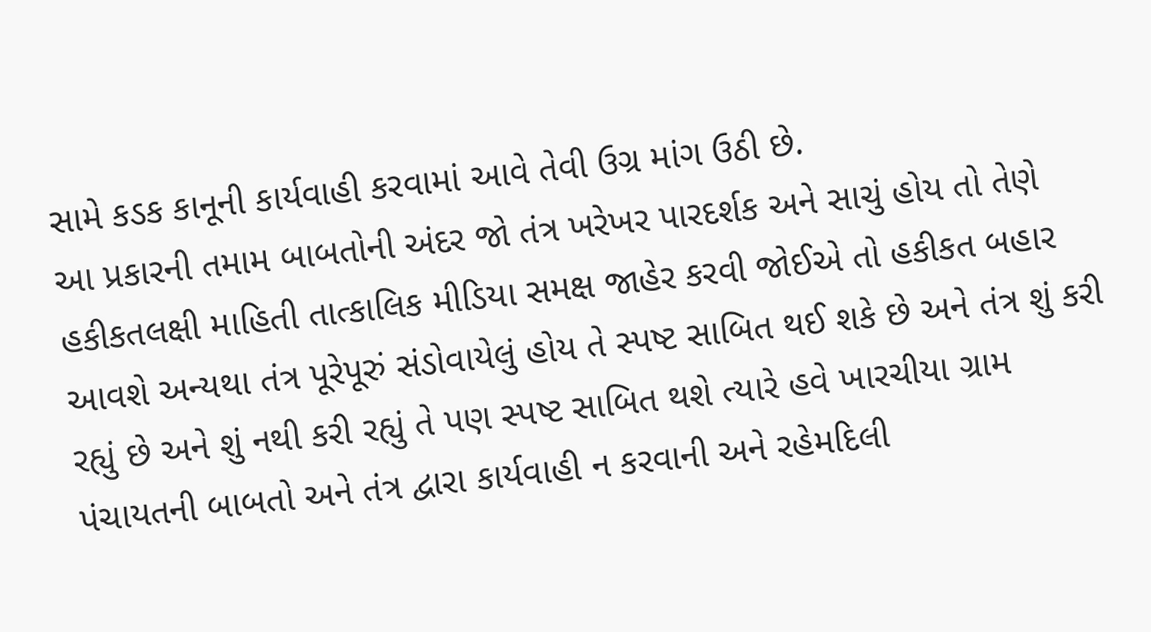સામે કડક કાનૂની કાર્યવાહી કરવામાં આવે તેવી ઉગ્ર માંગ ઉઠી છે.
આ પ્રકારની તમામ બાબતોની અંદર જો તંત્ર ખરેખર પારદર્શક અને સાચું હોય તો તેણે હકીકતલક્ષી માહિતી તાત્કાલિક મીડિયા સમક્ષ જાહેર કરવી જોઈએ તો હકીકત બહાર આવશે અન્યથા તંત્ર પૂરેપૂરું સંડોવાયેલું હોય તે સ્પષ્ટ સાબિત થઈ શકે છે અને તંત્ર શું કરી રહ્યું છે અને શું નથી કરી રહ્યું તે પણ સ્પષ્ટ સાબિત થશે ત્યારે હવે ખારચીયા ગ્રામ પંચાયતની બાબતો અને તંત્ર દ્વારા કાર્યવાહી ન કરવાની અને રહેમદિલી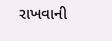રાખવાની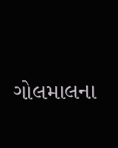ગોલમાલના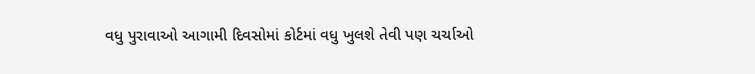વધુ પુરાવાઓ આગામી દિવસોમાં કોર્ટમાં વધુ ખુલશે તેવી પણ ચર્ચાઓ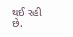થઈ રહી છે.